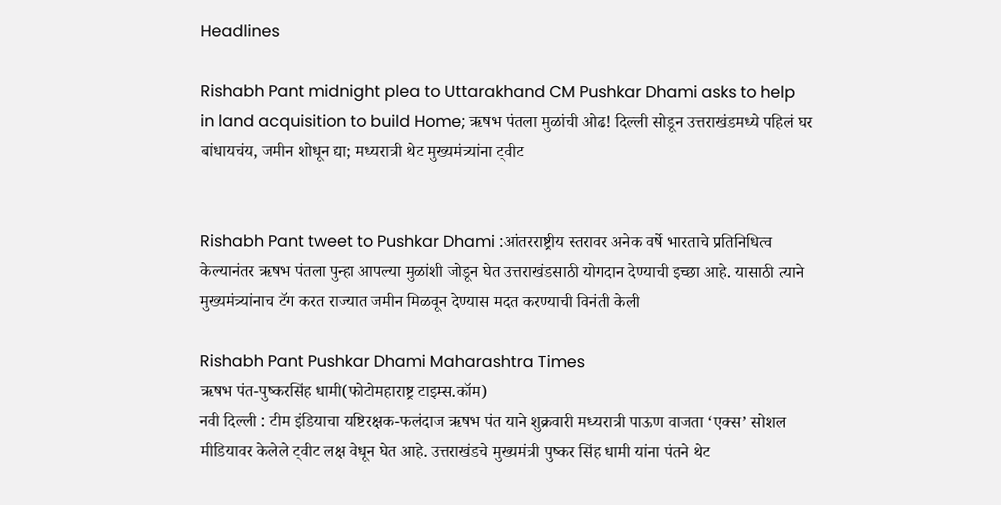Headlines

Rishabh Pant midnight plea to Uttarakhand CM Pushkar Dhami asks to help in land acquisition to build Home; ऋषभ पंतला मुळांची ओढ! दिल्ली सोडून उत्तराखंडमध्ये पहिलं घर बांधायचंय, जमीन शोधून द्या; मध्यरात्री थेट मुख्यमंत्र्यांना ट्वीट


Rishabh Pant tweet to Pushkar Dhami :आंतरराष्ट्रीय स्तरावर अनेक वर्षे भारताचे प्रतिनिधित्व केल्यानंतर ऋषभ पंतला पुन्हा आपल्या मुळांशी जोडून घेत उत्तराखंडसाठी योगदान देण्याची इच्छा आहे. यासाठी त्याने मुख्यमंत्र्यांनाच टॅग करत राज्यात जमीन मिळवून देण्यास मदत करण्याची विनंती केली

Rishabh Pant Pushkar Dhami Maharashtra Times
ऋषभ पंत-पुष्करसिंह धामी(फोटोमहाराष्ट्र टाइम्स.कॉम)
नवी दिल्ली : टीम इंडियाचा यष्टिरक्षक-फलंदाज ऋषभ पंत याने शुक्रवारी मध्यरात्री पाऊण वाजता ‘एक्स’ सोशल मीडियावर केलेले ट्वीट लक्ष वेधून घेत आहे. उत्तराखंडचे मुख्यमंत्री पुष्कर सिंह धामी यांना पंतने थेट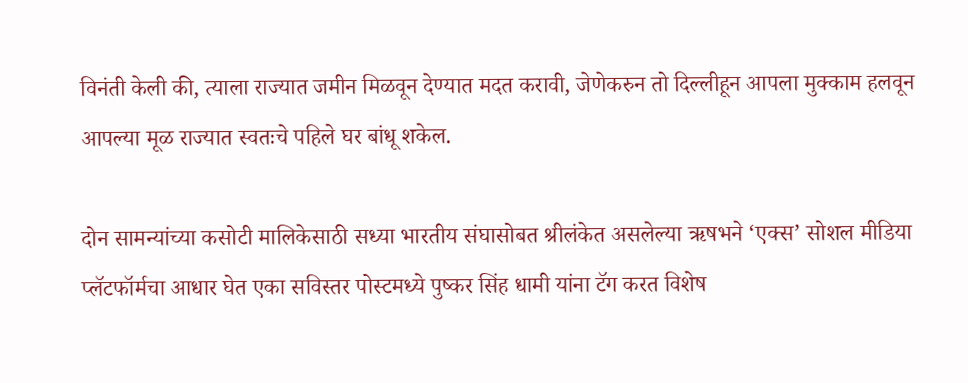विनंती केली की, त्याला राज्यात जमीन मिळवून देण्यात मदत करावी, जेणेकरुन तो दिल्लीहून आपला मुक्काम हलवून आपल्या मूळ राज्यात स्वतःचे पहिले घर बांधू शकेल.

दोन सामन्यांच्या कसोटी मालिकेसाठी सध्या भारतीय संघासोबत श्रीलंकेत असलेल्या ऋषभने ‘एक्स’ सोशल मीडिया प्लॅटफॉर्मचा आधार घेत एका सविस्तर पोस्टमध्ये पुष्कर सिंह धामी यांना टॅग करत विशेष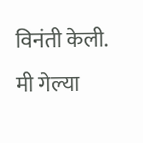विनंती केली. मी गेल्या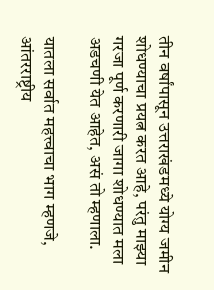तीन वर्षांपासून उत्तराखंडमध्ये योग्य जमीन शोधण्याचा प्रयत्न करत आहे, परंतु माझ्या गरजा पूर्ण करणारी जागा शोधण्यात मला अडचणी येत आहेत, असं तो म्हणाला.

यातला सर्वात महत्त्वाचा भाग म्हणजे, आंतरराष्ट्रीय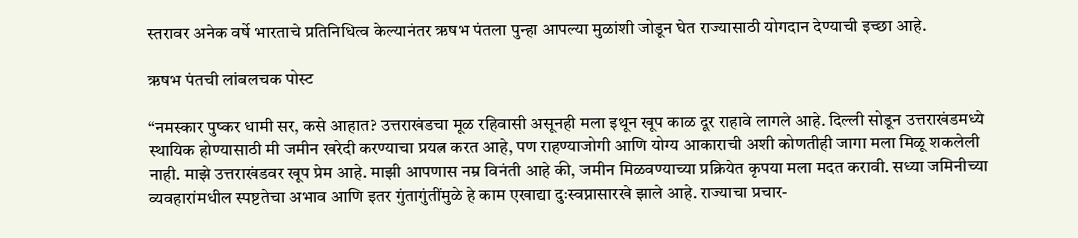स्तरावर अनेक वर्षे भारताचे प्रतिनिधित्व केल्यानंतर ऋषभ पंतला पुन्हा आपल्या मुळांशी जोडून घेत राज्यासाठी योगदान देण्याची इच्छा आहे.

ऋषभ पंतची लांबलचक पोस्ट

“नमस्कार पुष्कर धामी सर, कसे आहात? उत्तराखंडचा मूळ रहिवासी असूनही मला इथून खूप काळ दूर राहावे लागले आहे. दिल्ली सोडून उत्तराखंडमध्ये स्थायिक होण्यासाठी मी जमीन खरेदी करण्याचा प्रयत्न करत आहे, पण राहण्याजोगी आणि योग्य आकाराची अशी कोणतीही जागा मला मिळू शकलेली नाही. माझे उत्तराखंडवर खूप प्रेम आहे. माझी आपणास नम्र विनंती आहे की, जमीन मिळवण्याच्या प्रक्रियेत कृपया मला मदत करावी. सध्या जमिनीच्या व्यवहारांमधील स्पष्टतेचा अभाव आणि इतर गुंतागुंतींमुळे हे काम एखाद्या दुःस्वप्नासारखे झाले आहे. राज्याचा प्रचार-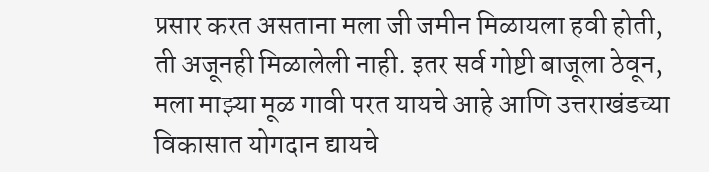प्रसार करत असताना मला जी जमीन मिळायला हवी होती, ती अजूनही मिळालेली नाही. इतर सर्व गोष्टी बाजूला ठेवून, मला माझ्या मूळ गावी परत यायचे आहे आणि उत्तराखंडच्या विकासात योगदान द्यायचे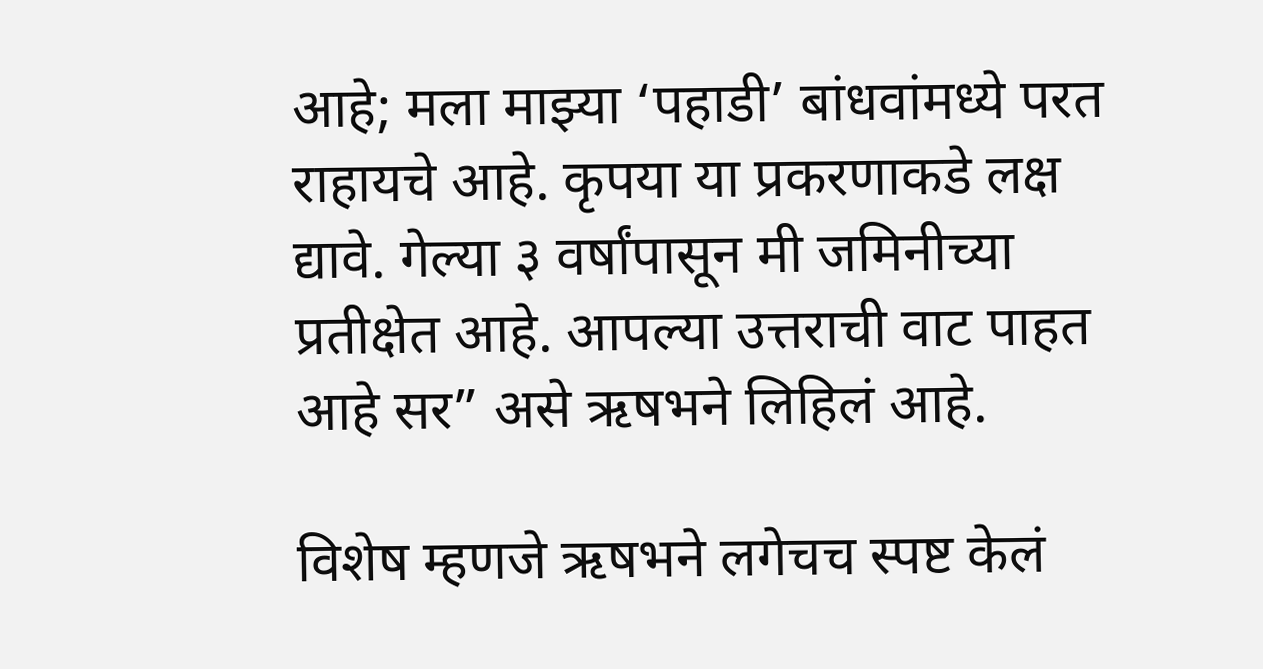आहे; मला माझ्या ‘पहाडी’ बांधवांमध्ये परत राहायचे आहे. कृपया या प्रकरणाकडे लक्ष द्यावे. गेल्या ३ वर्षांपासून मी जमिनीच्या प्रतीक्षेत आहे. आपल्या उत्तराची वाट पाहत आहे सर” असे ऋषभने लिहिलं आहे.

विशेष म्हणजे ऋषभने लगेचच स्पष्ट केलं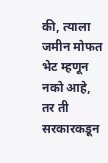की, त्याला जमीन मोफत भेट म्हणून नको आहे, तर ती सरकारकडून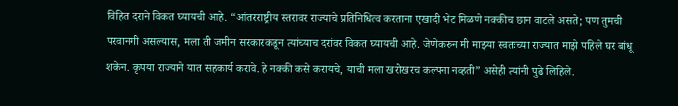विहित दराने विकत घ्यायची आहे. “आंतरराष्ट्रीय स्तरावर राज्याचे प्रतिनिधित्व करताना एखादी भेट मिळणे नक्कीच छान वाटले असते; पण तुमची परवानगी असल्यास, मला ती जमीन सरकारकडून त्यांच्याच दरांवर विकत घ्यायची आहे. जेणेकरुन मी माझ्या स्वतःच्या राज्यात माझे पहिले घर बांधू शकेन. कृपया राज्याने यात सहकार्य करावे. हे नक्की कसे करायचे, याची मला खरोखरच कल्पना नव्हती” असेही त्यांनी पुढे लिहिले.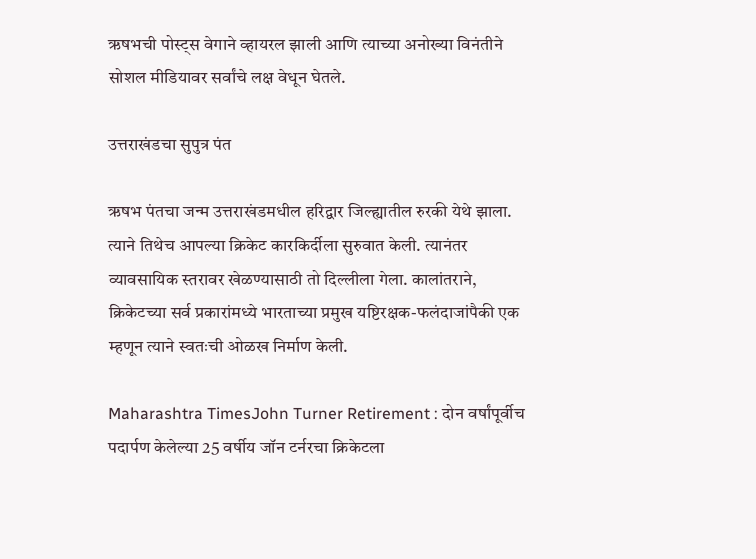ऋषभची पोस्ट्स वेगाने व्हायरल झाली आणि त्याच्या अनोख्या विनंतीने सोशल मीडियावर सर्वांचे लक्ष वेधून घेतले.

उत्तराखंडचा सुपुत्र पंत

ऋषभ पंतचा जन्म उत्तराखंडमधील हरिद्वार जिल्ह्यातील रुरकी येथे झाला. त्याने तिथेच आपल्या क्रिकेट कारकिर्दीला सुरुवात केली. त्यानंतर व्यावसायिक स्तरावर खेळण्यासाठी तो दिल्लीला गेला. कालांतराने, क्रिकेटच्या सर्व प्रकारांमध्ये भारताच्या प्रमुख यष्टिरक्षक-फलंदाजांपैकी एक म्हणून त्याने स्वतःची ओळख निर्माण केली.

Maharashtra TimesJohn Turner Retirement : दोन वर्षांपूर्वीच पदार्पण केलेल्या 25 वर्षीय जॉन टर्नरचा क्रिकेटला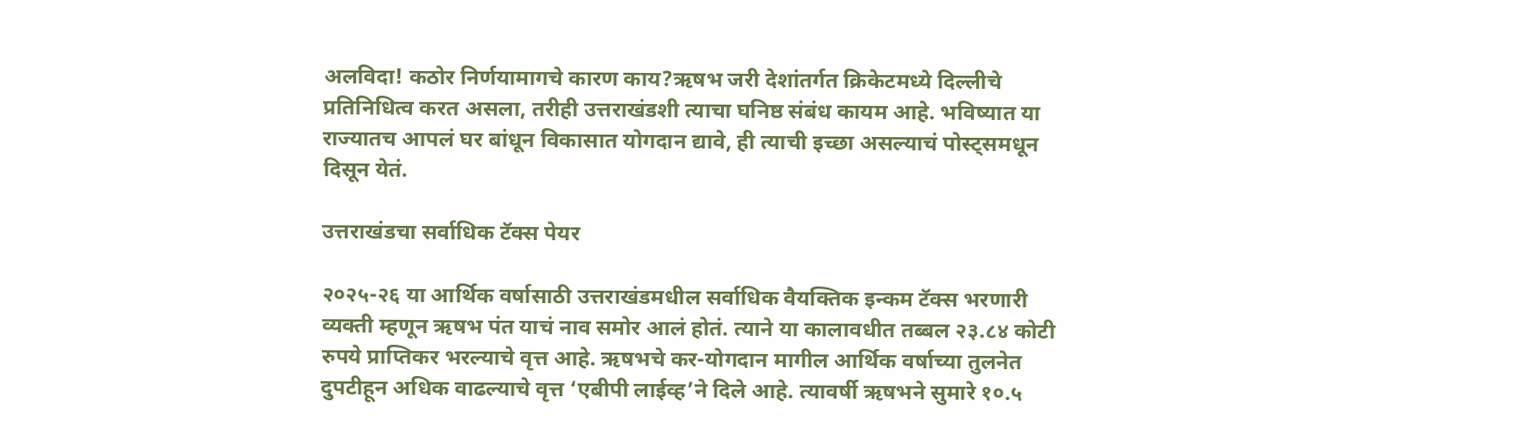अलविदा! कठोर निर्णयामागचे कारण काय?ऋषभ जरी देशांतर्गत क्रिकेटमध्ये दिल्लीचे प्रतिनिधित्व करत असला, तरीही उत्तराखंडशी त्याचा घनिष्ठ संबंध कायम आहे. भविष्यात या राज्यातच आपलं घर बांधून विकासात योगदान द्यावे, ही त्याची इच्छा असल्याचं पोस्ट्समधून दिसून येतं.

उत्तराखंडचा सर्वाधिक टॅक्स पेयर

२०२५-२६ या आर्थिक वर्षासाठी उत्तराखंडमधील सर्वाधिक वैयक्तिक इन्कम टॅक्स भरणारी व्यक्ती म्हणून ऋषभ पंत याचं नाव समोर आलं होतं. त्याने या कालावधीत तब्बल २३.८४ कोटी रुपये प्राप्तिकर भरल्याचे वृत्त आहे. ऋषभचे कर-योगदान मागील आर्थिक वर्षाच्या तुलनेत दुपटीहून अधिक वाढल्याचे वृत्त ‘एबीपी लाईव्ह’ने दिले आहे. त्यावर्षी ऋषभने सुमारे १०.५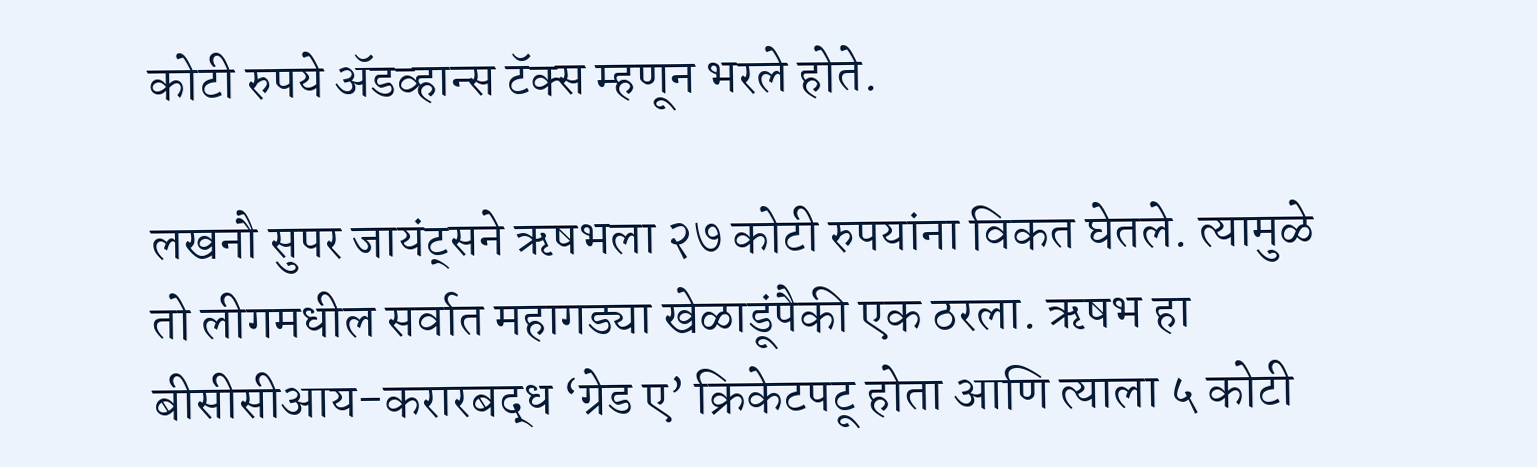कोटी रुपये ॲडव्हान्स टॅक्स म्हणून भरले होते.

लखनौ सुपर जायंट्सने ऋषभला २७ कोटी रुपयांना विकत घेतले. त्यामुळे तो लीगमधील सर्वात महागड्या खेळाडूंपैकी एक ठरला. ऋषभ हा बीसीसीआय-करारबद्ध ‘ग्रेड ए’ क्रिकेटपटू होता आणि त्याला ५ कोटी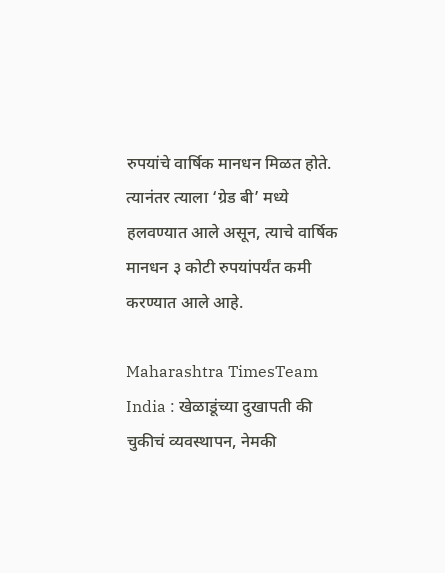रुपयांचे वार्षिक मानधन मिळत होते. त्यानंतर त्याला ‘ग्रेड बी’ मध्ये हलवण्यात आले असून, त्याचे वार्षिक मानधन ३ कोटी रुपयांपर्यंत कमी करण्यात आले आहे.

Maharashtra TimesTeam India : खेळाडूंच्या दुखापती की चुकीचं व्यवस्थापन, नेमकी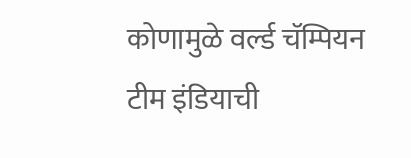कोणामुळे वर्ल्ड चॅम्पियन टीम इंडियाची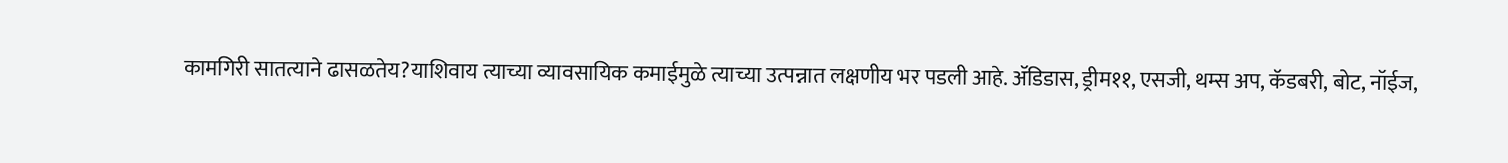कामगिरी सातत्याने ढासळतेय?याशिवाय त्याच्या व्यावसायिक कमाईमुळे त्याच्या उत्पन्नात लक्षणीय भर पडली आहे. ॲडिडास, ड्रीम११, एसजी, थम्स अप, कॅडबरी, बोट, नॉईज,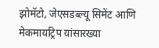झोमॅटो, जेएसडब्ल्यू सिमेंट आणि मेकमायट्रिप यांसारख्या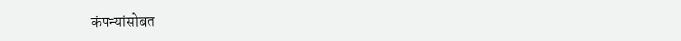कंपन्यांसोबत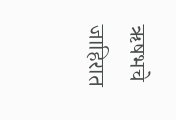ऋषभचे जाहिरात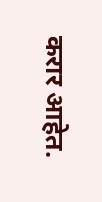करार आहेत.